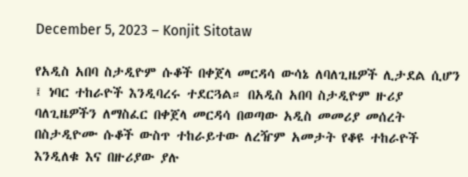December 5, 2023 – Konjit Sitotaw

የአዲስ አበባ ስታዲዮም ሱቆች በቀጀላ መርዳሳ ውሳኔ ለባለጊዜዎች ሊታደል ሲሆን ፤ ነባር ተከራዮች እንዲባረሩ ተደርጓል። በአዲስ አበባ ስታዲዮም ዙሪያ ባለጊዜዎችን ለማስፈር በቀጀላ መርዳሳ በወጣው አዲስ መመሪያ መሰረት በስታዲዮሙ ሱቆች ውስጥ ተከራይተው ለረዥም አመታት የቆዩ ተከራዮች እንዲለቁ እና በዙሪያው ያሉ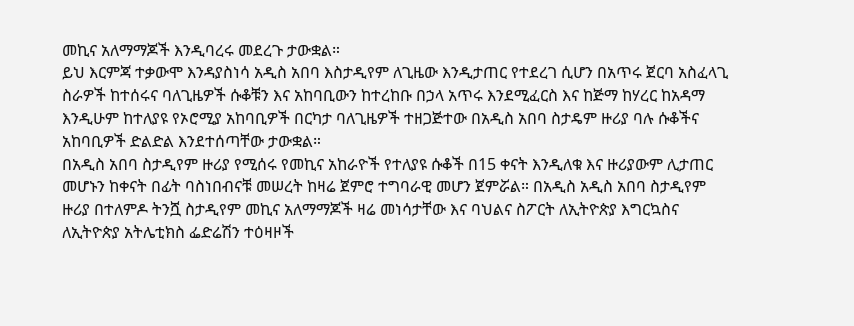መኪና አለማማጆች እንዲባረሩ መደረጉ ታውቋል።
ይህ እርምጃ ተቃውሞ እንዳያስነሳ አዲስ አበባ እስታዲየም ለጊዜው እንዲታጠር የተደረገ ሲሆን በአጥሩ ጀርባ አስፈላጊ ስራዎች ከተሰሩና ባለጊዜዎች ሱቆቹን እና አከባቢውን ከተረከቡ በኃላ አጥሩ እንደሚፈርስ እና ከጅማ ከሃረር ከአዳማ እንዲሁም ከተለያዩ የኦሮሚያ አከባቢዎች በርካታ ባለጊዜዎች ተዘጋጅተው በአዲስ አበባ ስታዴም ዙሪያ ባሉ ሱቆችና አከባቢዎች ድልድል እንደተሰጣቸው ታውቋል።
በአዲስ አበባ ስታዲየም ዙሪያ የሚሰሩ የመኪና አከራዮች የተለያዩ ሱቆች በ15 ቀናት እንዲለቁ እና ዙሪያውም ሊታጠር መሆኑን ከቀናት በፊት ባስነበብናቹ መሠረት ከዛሬ ጀምሮ ተግባራዊ መሆን ጀምሯል። በአዲስ አዲስ አበባ ስታዲየም ዙሪያ በተለምዶ ትንሿ ስታዲየም መኪና አለማማጆች ዛሬ መነሳታቸው እና ባህልና ስፖርት ለኢትዮጵያ እግርኳስና ለኢትዮጵያ አትሌቲክስ ፌድሬሽን ተዕዛዞች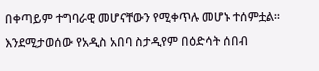በቀጣይም ተግባራዊ መሆናቸውን የሚቀጥሉ መሆኑ ተሰምቷል። እንደሚታወሰው የአዲስ አበባ ስታዲየም በዕድሳት ሰበብ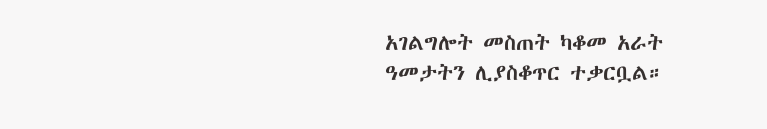አገልግሎት መስጠት ካቆመ አራት ዓመታትን ሊያስቆጥር ተቃርቧል።